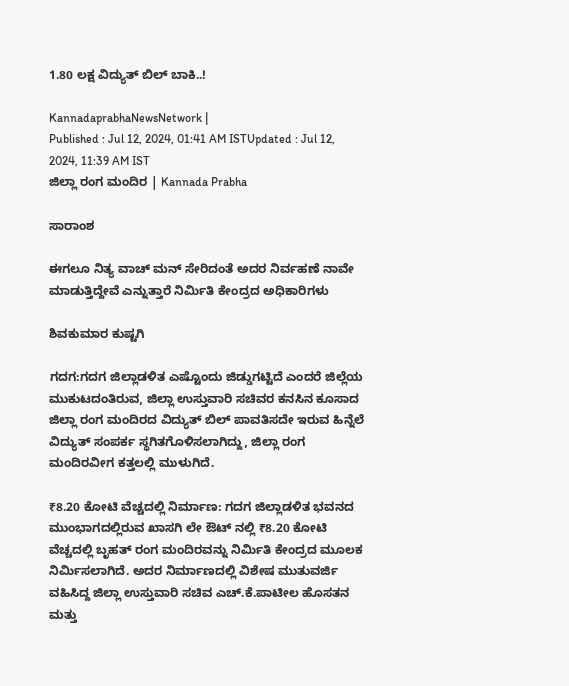1.80 ಲಕ್ಷ ವಿದ್ಯುತ್ ಬಿಲ್ ಬಾಕಿ..!

KannadaprabhaNewsNetwork |
Published : Jul 12, 2024, 01:41 AM ISTUpdated : Jul 12, 2024, 11:39 AM IST
ಜಿಲ್ಲಾ ರಂಗ ಮಂದಿರ | Kannada Prabha

ಸಾರಾಂಶ

ಈಗಲೂ ನಿತ್ಯ ವಾಚ್ ಮನ್ ಸೇರಿದಂತೆ ಅದರ ನಿರ್ವಹಣೆ ನಾವೇ ಮಾಡುತ್ತಿದ್ದೇವೆ ಎನ್ನುತ್ತಾರೆ ನಿರ್ಮಿತಿ ಕೇಂದ್ರದ‌ ಅಧಿಕಾರಿಗಳು

ಶಿವಕುಮಾರ ಕುಷ್ಟಗಿ

ಗದಗ:ಗದಗ ಜಿಲ್ಲಾಡಳಿತ ಎಷ್ಟೊಂದು ಜಿಡ್ಡುಗಟ್ಟಿದೆ ಎಂದರೆ ಜಿಲ್ಲೆಯ ಮುಕುಟದಂತಿರುವ, ಜಿಲ್ಲಾ ಉಸ್ತುವಾರಿ ಸಚಿವರ ಕನಸಿನ ಕೂಸಾದ ಜಿಲ್ಲಾ ರಂಗ ಮಂದಿರದ ವಿದ್ಯುತ್‌ ಬಿಲ್‌ ಪಾವತಿಸದೇ ಇರುವ ಹಿನ್ನೆಲೆ ವಿದ್ಯುತ್‌ ಸಂಪರ್ಕ ಸ್ಥಗಿತಗೊಳಿಸಲಾಗಿದ್ದು, ಜಿಲ್ಲಾ ರಂಗ ಮಂದಿರವೀಗ ಕತ್ತಲಲ್ಲಿ ಮುಳುಗಿದೆ.

₹8.20 ಕೋಟಿ ವೆಚ್ಚದಲ್ಲಿ ನಿರ್ಮಾಣ: ಗದಗ ಜಿಲ್ಲಾಡಳಿತ ಭವನದ ಮುಂಭಾಗದಲ್ಲಿರುವ ಖಾಸಗಿ ಲೇ ಔಟ್ ನಲ್ಲಿ ₹8.20 ಕೋಟಿ ವೆಚ್ಚದಲ್ಲಿ ಬೃಹತ್ ರಂಗ ಮಂದಿರವನ್ನು ನಿರ್ಮಿತಿ ಕೇಂದ್ರದ ಮೂಲಕ ನಿರ್ಮಿಸಲಾಗಿದೆ. ಅದರ ನಿರ್ಮಾಣದಲ್ಲಿ ವಿಶೇಷ ಮುತುವರ್ಜಿ ವಹಿಸಿದ್ದ ಜಿಲ್ಲಾ ಉಸ್ತುವಾರಿ ಸಚಿವ ಎಚ್.ಕೆ.ಪಾಟೀಲ ಹೊಸತನ ಮತ್ತು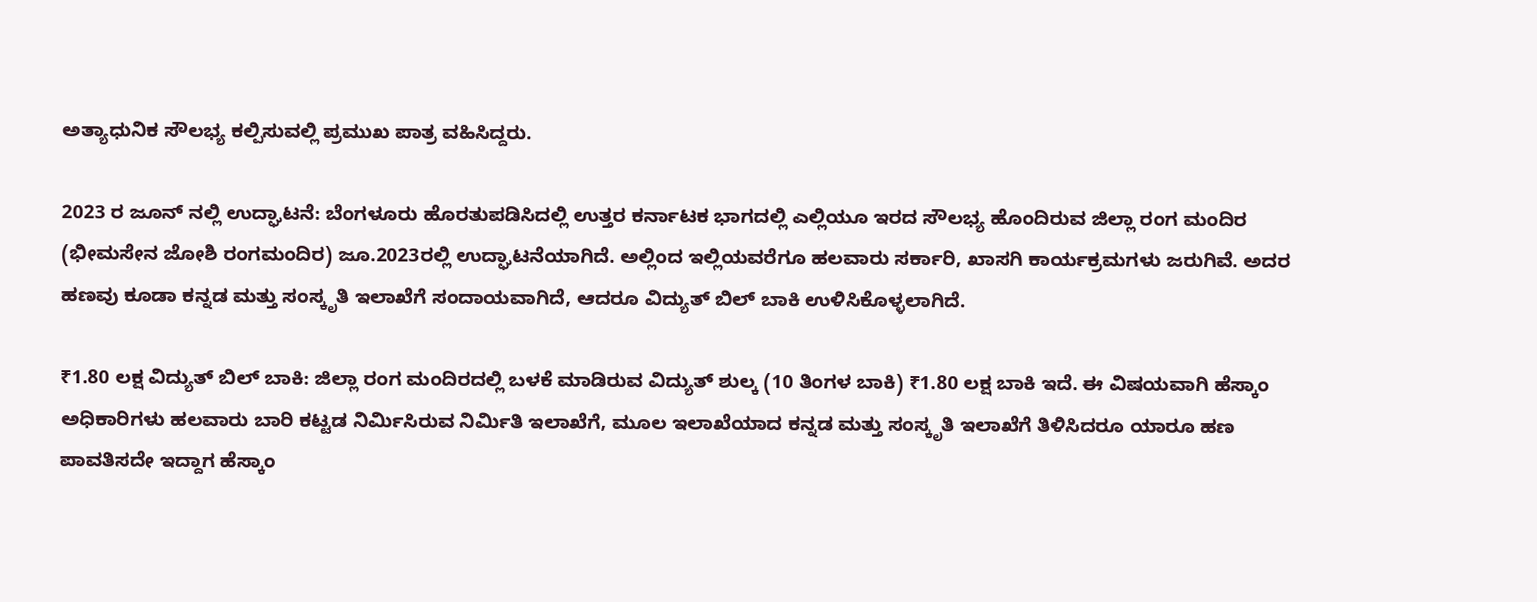ಅತ್ಯಾಧುನಿಕ ಸೌಲಭ್ಯ ಕಲ್ಪಿಸುವಲ್ಲಿ ಪ್ರಮುಖ ಪಾತ್ರ ವಹಿಸಿದ್ದರು.

2023 ರ ಜೂನ್ ನಲ್ಲಿ ಉದ್ಘಾಟನೆ: ಬೆಂಗಳೂರು ಹೊರತುಪಡಿಸಿದಲ್ಲಿ ಉತ್ತರ ಕರ್ನಾಟಕ ಭಾಗದಲ್ಲಿ ಎಲ್ಲಿಯೂ ಇರದ ಸೌಲಭ್ಯ ಹೊಂದಿರುವ ಜಿಲ್ಲಾ ರಂಗ ಮಂದಿರ (ಭೀಮಸೇನ ಜೋಶಿ ರಂಗಮಂದಿರ) ಜೂ.2023ರಲ್ಲಿ ಉದ್ಘಾಟನೆಯಾಗಿದೆ. ಅಲ್ಲಿಂದ ಇಲ್ಲಿಯವರೆಗೂ ಹಲವಾರು ಸರ್ಕಾರಿ, ಖಾಸಗಿ ಕಾರ್ಯಕ್ರಮಗಳು ಜರುಗಿವೆ. ಅದರ ಹಣವು ಕೂಡಾ ಕನ್ನಡ ಮತ್ತು ಸಂಸ್ಕೃತಿ ಇಲಾಖೆಗೆ ಸಂದಾಯವಾಗಿದೆ, ಆದರೂ ವಿದ್ಯುತ್ ಬಿಲ್ ಬಾಕಿ ಉಳಿಸಿಕೊಳ್ಳಲಾಗಿದೆ.

₹1.80 ಲಕ್ಷ ವಿದ್ಯುತ್ ಬಿಲ್ ಬಾಕಿ: ಜಿಲ್ಲಾ ರಂಗ ಮಂದಿರದಲ್ಲಿ ಬಳಕೆ ಮಾಡಿರುವ ವಿದ್ಯುತ್ ಶುಲ್ಕ (10 ತಿಂಗಳ ಬಾಕಿ) ₹1.80 ಲಕ್ಷ ಬಾಕಿ ಇದೆ. ಈ ವಿಷಯವಾಗಿ ಹೆಸ್ಕಾಂ ಅಧಿಕಾರಿಗಳು ಹಲವಾರು ಬಾರಿ ಕಟ್ಟಡ ನಿರ್ಮಿಸಿರುವ ನಿರ್ಮಿತಿ ಇಲಾಖೆಗೆ, ಮೂಲ ಇಲಾಖೆಯಾದ ಕನ್ನಡ ಮತ್ತು ಸಂಸ್ಕೃತಿ ಇಲಾಖೆಗೆ ತಿಳಿಸಿದರೂ ಯಾರೂ ಹಣ ಪಾವತಿಸದೇ ಇದ್ದಾಗ ಹೆಸ್ಕಾಂ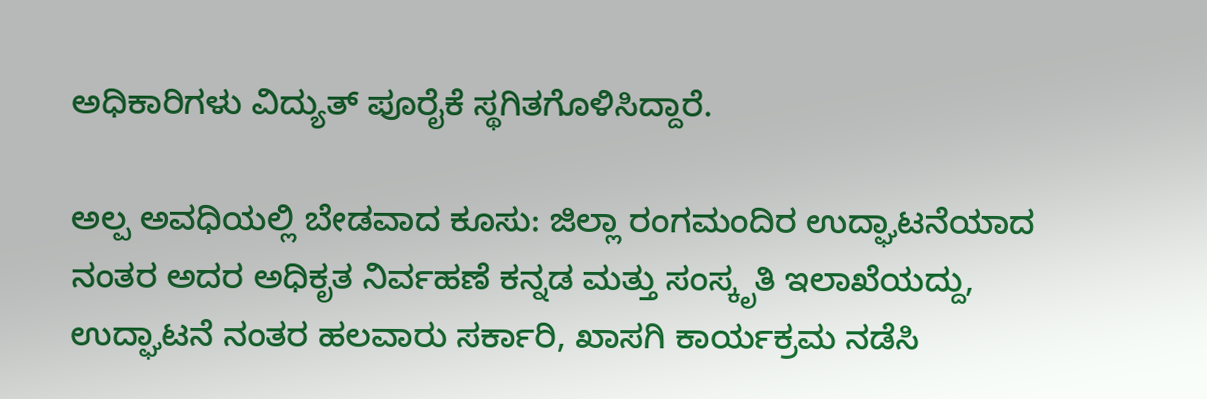ಅಧಿಕಾರಿಗಳು ವಿದ್ಯುತ್ ಪೂರೈಕೆ ಸ್ಥಗಿತಗೊಳಿಸಿದ್ದಾರೆ.

ಅಲ್ಪ‌ ಅವಧಿಯಲ್ಲಿ ಬೇಡವಾದ ಕೂಸು: ಜಿಲ್ಲಾ ರಂಗಮಂದಿರ ಉದ್ಘಾಟನೆಯಾದ ನಂತರ ಅದರ ಅಧಿಕೃತ ನಿರ್ವಹಣೆ ಕನ್ನಡ ಮತ್ತು ಸಂಸ್ಕೃತಿ ಇಲಾಖೆಯದ್ದು, ಉದ್ಘಾಟನೆ ನಂತರ ಹಲವಾರು ಸರ್ಕಾರಿ, ಖಾಸಗಿ ಕಾರ್ಯಕ್ರಮ ನಡೆಸಿ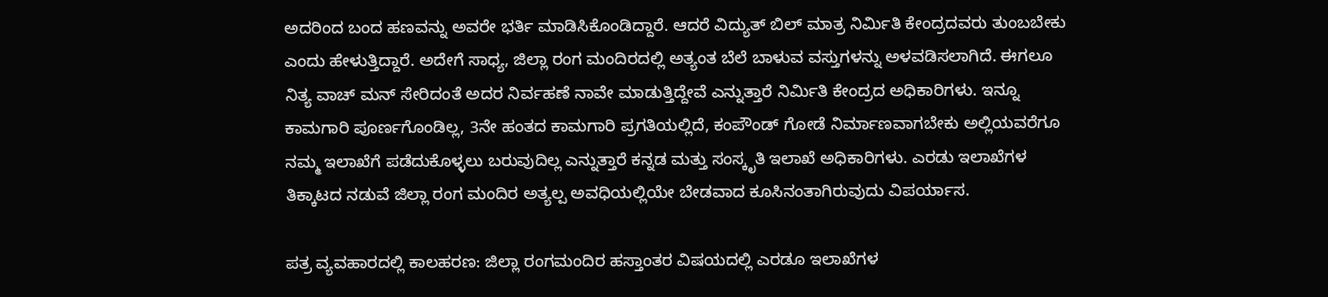ಅದರಿಂದ ಬಂದ ಹಣವನ್ನು ಅವರೇ ಭರ್ತಿ ಮಾಡಿಸಿಕೊಂಡಿದ್ದಾರೆ. ಆದರೆ ವಿದ್ಯುತ್ ಬಿಲ್ ಮಾತ್ರ ನಿರ್ಮಿತಿ ಕೇಂದ್ರದವರು ತುಂಬಬೇಕು ಎಂದು ಹೇಳುತ್ತಿದ್ದಾರೆ. ಅದೇಗೆ ಸಾಧ್ಯ, ಜಿಲ್ಲಾ ರಂಗ ಮಂದಿರದಲ್ಲಿ ಅತ್ಯಂತ ಬೆಲೆ ಬಾಳುವ ವಸ್ತುಗಳನ್ನು ಅಳವಡಿಸಲಾಗಿದೆ. ಈಗಲೂ ನಿತ್ಯ ವಾಚ್ ಮನ್ ಸೇರಿದಂತೆ ಅದರ ನಿರ್ವಹಣೆ ನಾವೇ ಮಾಡುತ್ತಿದ್ದೇವೆ ಎನ್ನುತ್ತಾರೆ ನಿರ್ಮಿತಿ ಕೇಂದ್ರದ‌ ಅಧಿಕಾರಿಗಳು. ಇನ್ನೂ ಕಾಮಗಾರಿ ಪೂರ್ಣಗೊಂಡಿಲ್ಲ, 3ನೇ ಹಂತದ ಕಾಮಗಾರಿ ಪ್ರಗತಿಯಲ್ಲಿದೆ, ಕಂಪೌಂಡ್ ಗೋಡೆ ನಿರ್ಮಾಣವಾಗಬೇಕು ಅಲ್ಲಿಯವರೆಗೂ ನಮ್ಮ ಇಲಾಖೆಗೆ ಪಡೆದುಕೊಳ್ಳಲು ಬರುವುದಿಲ್ಲ ಎನ್ನುತ್ತಾರೆ ಕನ್ನಡ ಮತ್ತು ಸಂಸ್ಕೃತಿ ಇಲಾಖೆ ಅಧಿಕಾರಿಗಳು. ಎರಡು ಇಲಾಖೆಗಳ ತಿಕ್ಕಾಟದ ನಡುವೆ ಜಿಲ್ಲಾ ರಂಗ ಮಂದಿರ ಅತ್ಯಲ್ಪ ಅವಧಿಯಲ್ಲಿಯೇ ಬೇಡವಾದ ಕೂಸಿನಂತಾಗಿರುವುದು ವಿಪರ್ಯಾಸ.

ಪತ್ರ ವ್ಯವಹಾರದಲ್ಲಿ ಕಾಲಹರಣ: ಜಿಲ್ಲಾ ರಂಗಮಂದಿರ ಹಸ್ತಾಂತರ ವಿಷಯದಲ್ಲಿ ಎರಡೂ ಇಲಾಖೆಗಳ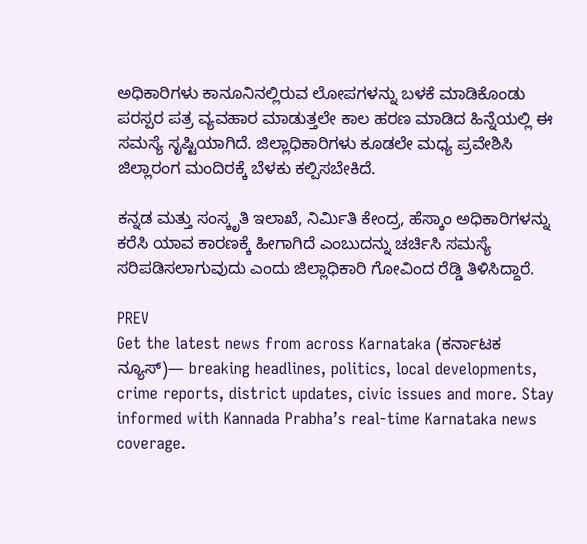ಅಧಿಕಾರಿಗಳು ಕಾನೂನಿನಲ್ಲಿರುವ ಲೋಪಗಳನ್ನು ಬಳಕೆ ಮಾಡಿಕೊಂಡು ಪರಸ್ಪರ ಪತ್ರ ವ್ಯವಹಾರ ಮಾಡುತ್ತಲೇ ಕಾಲ ಹರಣ ಮಾಡಿದ ಹಿನ್ನೆಯಲ್ಲಿ ಈ ಸಮಸ್ಯೆ ಸೃಷ್ಟಿಯಾಗಿದೆ. ಜಿಲ್ಲಾಧಿಕಾರಿಗಳು ಕೂಡಲೇ ಮಧ್ಯ ಪ್ರವೇಶಿಸಿ ಜಿಲ್ಲಾರಂಗ ಮಂದಿರಕ್ಕೆ ಬೆಳಕು ಕಲ್ಪಿಸಬೇಕಿದೆ.

ಕನ್ನಡ ಮತ್ತು ಸಂಸ್ಕೃತಿ ಇಲಾಖೆ, ನಿರ್ಮಿತಿ ಕೇಂದ್ರ, ಹೆಸ್ಕಾಂ ಅಧಿಕಾರಿಗಳನ್ನು ಕರೆಸಿ ಯಾವ ಕಾರಣಕ್ಕೆ ಹೀಗಾಗಿದೆ ಎಂಬುದನ್ನು ಚರ್ಚಿಸಿ ಸಮಸ್ಯೆ ಸರಿಪಡಿಸಲಾಗುವುದು ಎಂದು ಜಿಲ್ಲಾಧಿಕಾರಿ ಗೋವಿಂದ ರೆಡ್ಡಿ ತಿಳಿಸಿದ್ದಾರೆ.

PREV
Get the latest news from across Karnataka (ಕರ್ನಾಟಕ ನ್ಯೂಸ್)— breaking headlines, politics, local developments, crime reports, district updates, civic issues and more. Stay informed with Kannada Prabha’s real‑time Karnataka news coverage.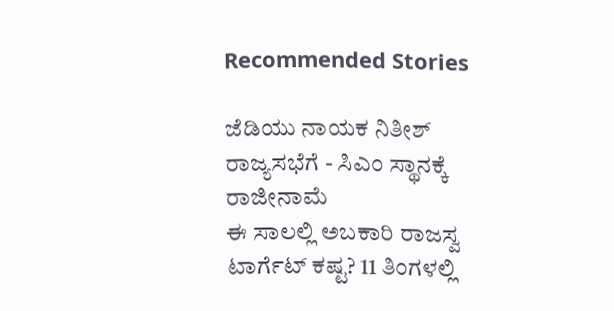Recommended Stories

ಜೆಡಿಯು ನಾಯಕ ನಿತೀಶ್‌ ರಾಜ್ಯಸಭೆಗೆ - ಸಿಎಂ ಸ್ಥಾನಕ್ಕೆ ರಾಜೀನಾಮೆ
ಈ ಸಾಲಲ್ಲಿ ಅಬಕಾರಿ ರಾಜಸ್ವ ಟಾರ್ಗೆಟ್‌ ಕಷ್ಟ? 11 ತಿಂಗಳಲ್ಲಿ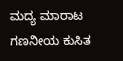ಮದ್ಯ ಮಾರಾಟ ಗಣನೀಯ ಕುಸಿತ